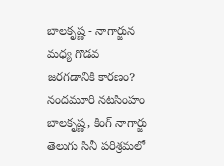బాలకృష్ణ - నాగార్జున మధ్య గొడవ జరగడానికి కారణం?
నందమూరి నటసింహం బాలకృష్ణ, కింగ్ నాగార్జు తెలుగు సినీ పరిశ్రమలో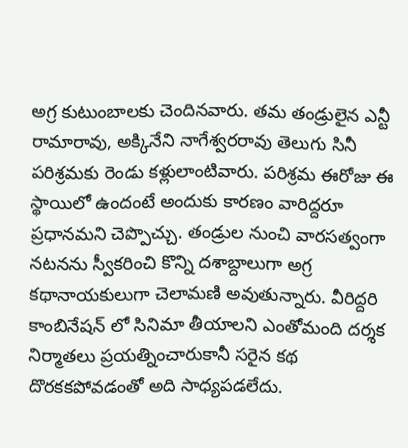అగ్ర కుటుంబాలకు చెందినవారు. తమ తండ్రులైన ఎన్టీ రామారావు, అక్కినేని నాగేశ్వరరావు తెలుగు సినీ పరిశ్రమకు రెండు కళ్లులాంటివారు. పరిశ్రమ ఈరోజు ఈ స్థాయిలో ఉందంటే అందుకు కారణం వారిద్దరూ ప్రధానమని చెప్పొచ్చు. తండ్రుల నుంచి వారసత్వంగా నటనను స్వీకరించి కొన్ని దశాబ్దాలుగా అగ్ర కథానాయకులుగా చెలామణి అవుతున్నారు. వీరిద్దరి కాంబినేషన్ లో సినిమా తీయాలని ఎంతోమంది దర్శక నిర్మాతలు ప్రయత్నించారుకానీ సరైన కథ దొరకకపోవడంతో అది సాధ్యపడలేదు.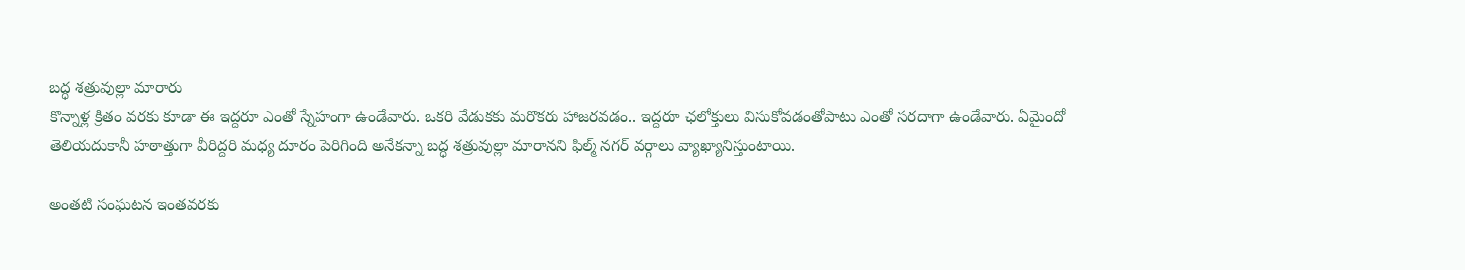బద్ధ శత్రువుల్లా మారారు
కొన్నాళ్ల క్రితం వరకు కూడా ఈ ఇద్దరూ ఎంతో స్నేహంగా ఉండేవారు. ఒకరి వేడుకకు మరొకరు హాజరవడం.. ఇద్దరూ ఛలోక్తులు విసుకోవడంతోపాటు ఎంతో సరదాగా ఉండేవారు. ఏమైందో తెలియదుకానీ హఠాత్తుగా వీరిద్దరి మధ్య దూరం పెరిగింది అనేకన్నా బద్ధ శత్రువుల్లా మారానని ఫిల్మ్ నగర్ వర్గాలు వ్యాఖ్యానిస్తుంటాయి.

అంతటి సంఘటన ఇంతవరకు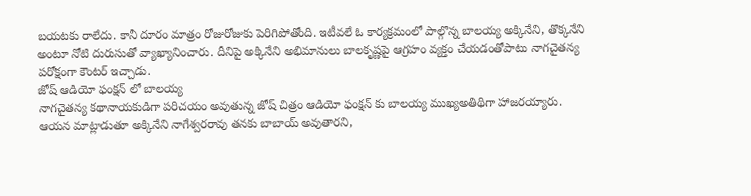బయటకు రాలేదు. కానీ దూరం మాత్రం రోజురోజుకు పెరిగిపోతోంది. ఇటీవలే ఓ కార్యక్రమంలో పాల్గొన్న బాలయ్య అక్కినేని, తొక్కనేని అంటూ నోటి దురుసుతో వ్యాఖ్యానించారు. దీనిపై అక్కినేని అభిమానులు బాలకృష్ణపై ఆగ్రహం వ్యక్తం చేయడంతోపాటు నాగచైతన్య పరోక్షంగా కౌంటర్ ఇచ్చాడు.
జోష్ ఆడియో ఫంక్షన్ లో బాలయ్య
నాగచైతన్య కథానాయకుడిగా పరిచయం అవుతున్న జోష్ చిత్రం ఆడియో ఫంక్షన్ కు బాలయ్య ముఖ్యఅతిథిగా హాజరయ్యారు. ఆయన మాట్లాడుతూ అక్కినేని నాగేశ్వరరావు తనకు బాబాయ్ అవుతారని,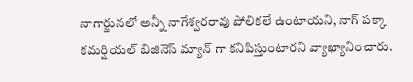నాగార్జునలో అన్నీ నాగేశ్వరరావు పోలికలే ఉంటాయని, నాగ్ పక్కా కమర్షియల్ బిజినెస్ మ్యాన్ గా కనిపిస్తుంటారని వ్యాఖ్యానించారు.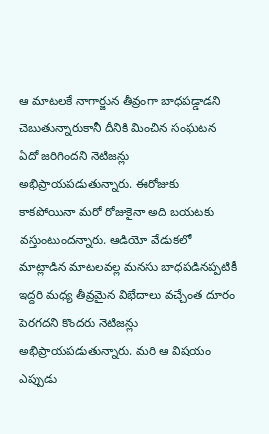ఆ మాటలకే నాగార్జున తీవ్రంగా బాధపడ్డాడని చెబుతున్నారుకానీ దీనికి మించిన సంఘటన ఏదో జరిగిందని నెటిజన్లు అభిప్రాయపడుతున్నారు. ఈరోజుకు కాకపోయినా మరో రోజుకైనా అది బయటకు వస్తుంటుందన్నారు. ఆడియో వేడుకలో మాట్లాడిన మాటలవల్ల మనసు బాధపడినప్పటికీ ఇద్దరి మధ్య తీవ్రమైన విభేదాలు వచ్చేంత దూరం పెరగదని కొందరు నెటిజన్లు అభిప్రాయపడుతున్నారు. మరి ఆ విషయం ఎప్పుడు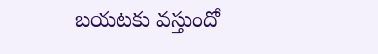బయటకు వస్తుందో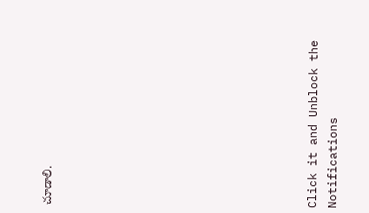చూడాలి.












Click it and Unblock the Notifications